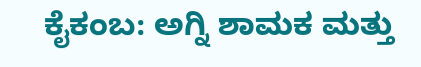ಕೈಕಂಬ: ಅಗ್ನಿ ಶಾಮಕ ಮತ್ತು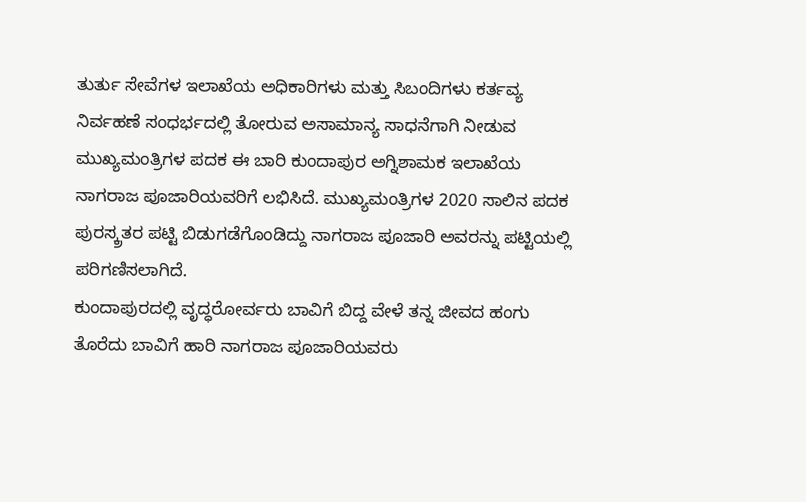ತುರ್ತು ಸೇವೆಗಳ ಇಲಾಖೆಯ ಅಧಿಕಾರಿಗಳು ಮತ್ತು ಸಿಬಂದಿಗಳು ಕರ್ತವ್ಯ ನಿರ್ವಹಣೆ ಸಂಧರ್ಭದಲ್ಲಿ ತೋರುವ ಅಸಾಮಾನ್ಯ ಸಾಧನೆಗಾಗಿ ನೀಡುವ ಮುಖ್ಯಮಂತ್ರಿಗಳ ಪದಕ ಈ ಬಾರಿ ಕುಂದಾಪುರ ಅಗ್ನಿಶಾಮಕ ಇಲಾಖೆಯ ನಾಗರಾಜ ಪೂಜಾರಿಯವರಿಗೆ ಲಭಿಸಿದೆ. ಮುಖ್ಯಮಂತ್ರಿಗಳ 2020 ಸಾಲಿನ ಪದಕ ಪುರಸ್ಕ್ರತರ ಪಟ್ಟಿ ಬಿಡುಗಡೆಗೊಂಡಿದ್ದು ನಾಗರಾಜ ಪೂಜಾರಿ ಅವರನ್ನು ಪಟ್ಟಿಯಲ್ಲಿ ಪರಿಗಣಿಸಲಾಗಿದೆ.
ಕುಂದಾಪುರದಲ್ಲಿ ವೃದ್ಧರೋರ್ವರು ಬಾವಿಗೆ ಬಿದ್ದ ವೇಳೆ ತನ್ನ ಜೀವದ ಹಂಗು ತೊರೆದು ಬಾವಿಗೆ ಹಾರಿ ನಾಗರಾಜ ಪೂಜಾರಿಯವರು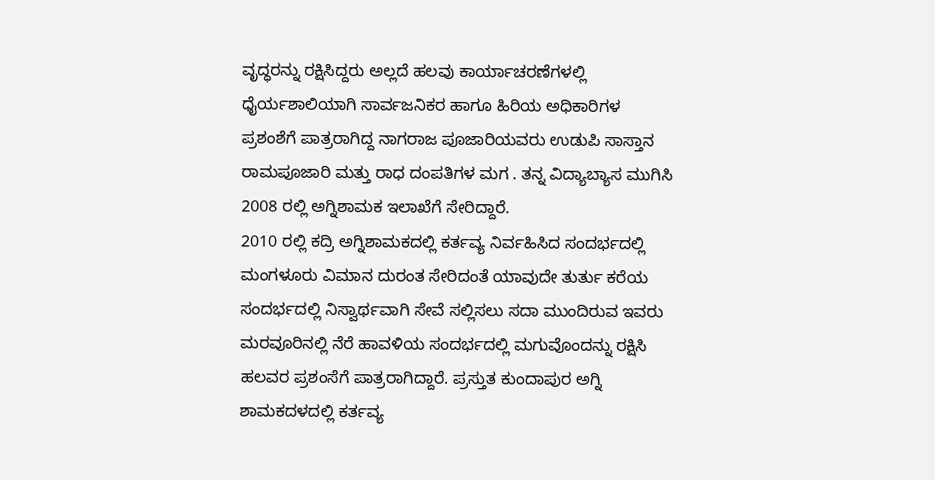ವೃದ್ಧರನ್ನು ರಕ್ಷಿಸಿದ್ದರು ಅಲ್ಲದೆ ಹಲವು ಕಾರ್ಯಾಚರಣೆಗಳಲ್ಲಿ ಧೈರ್ಯಶಾಲಿಯಾಗಿ ಸಾರ್ವಜನಿಕರ ಹಾಗೂ ಹಿರಿಯ ಅಧಿಕಾರಿಗಳ ಪ್ರಶಂಶೆಗೆ ಪಾತ್ರರಾಗಿದ್ದ ನಾಗರಾಜ ಪೂಜಾರಿಯವರು ಉಡುಪಿ ಸಾಸ್ತಾನ ರಾಮಪೂಜಾರಿ ಮತ್ತು ರಾಧ ದಂಪತಿಗಳ ಮಗ . ತನ್ನ ವಿದ್ಯಾಬ್ಯಾಸ ಮುಗಿಸಿ 2008 ರಲ್ಲಿ ಅಗ್ನಿಶಾಮಕ ಇಲಾಖೆಗೆ ಸೇರಿದ್ದಾರೆ.
2010 ರಲ್ಲಿ ಕದ್ರಿ ಅಗ್ನಿಶಾಮಕದಲ್ಲಿ ಕರ್ತವ್ಯ ನಿರ್ವಹಿಸಿದ ಸಂದರ್ಭದಲ್ಲಿ ಮಂಗಳೂರು ವಿಮಾನ ದುರಂತ ಸೇರಿದಂತೆ ಯಾವುದೇ ತುರ್ತು ಕರೆಯ ಸಂದರ್ಭದಲ್ಲಿ ನಿಸ್ವಾರ್ಥವಾಗಿ ಸೇವೆ ಸಲ್ಲಿಸಲು ಸದಾ ಮುಂದಿರುವ ಇವರು ಮರವೂರಿನಲ್ಲಿ ನೆರೆ ಹಾವಳಿಯ ಸಂದರ್ಭದಲ್ಲಿ ಮಗುವೊಂದನ್ನು ರಕ್ಷಿಸಿ ಹಲವರ ಪ್ರಶಂಸೆಗೆ ಪಾತ್ರರಾಗಿದ್ದಾರೆ. ಪ್ರಸ್ತುತ ಕುಂದಾಪುರ ಅಗ್ನಿ ಶಾಮಕದಳದಲ್ಲಿ ಕರ್ತವ್ಯ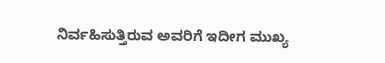ನಿರ್ವಹಿಸುತ್ತಿರುವ ಅವರಿಗೆ ಇದೀಗ ಮುಖ್ಯ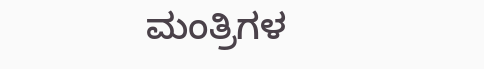ಮಂತ್ರಿಗಳ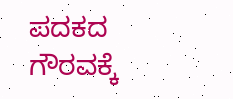ಪದಕದ ಗೌರವಕ್ಕೆ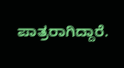ಪಾತ್ರರಾಗಿದ್ದಾರೆ.